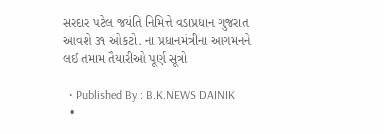સરદાર પટેલ જયંતિ નિમિત્તે વડાપ્રધાન ગુજરાત આવશે ૩૧ ઓકટો. ના પ્રધાનમંત્રીના આગમનને લઈ તમામ તૈયારીઓ પૂર્ણ સૂત્રો

  • Published By : B.K.NEWS DAINIK
  •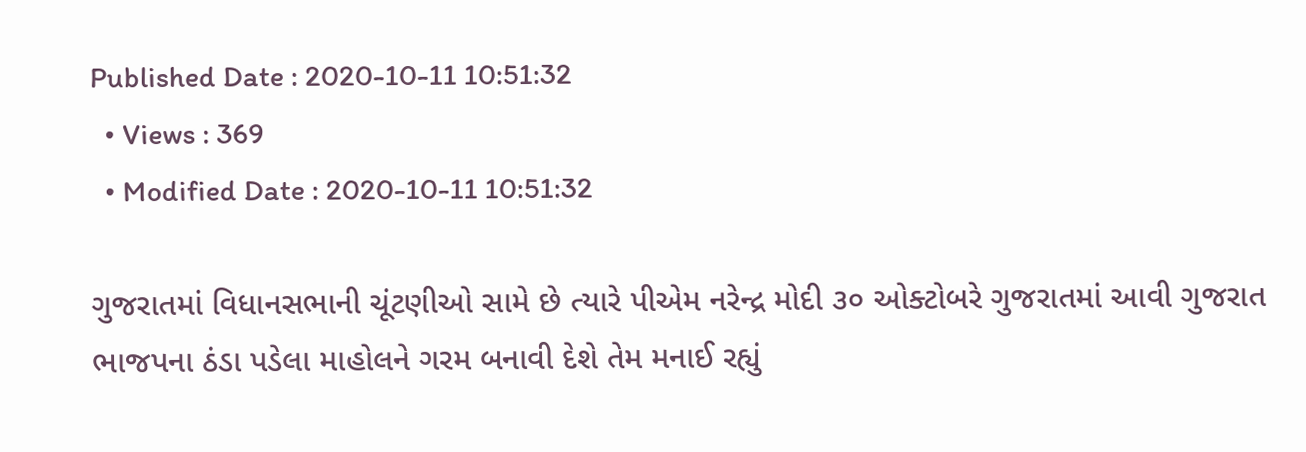Published Date : 2020-10-11 10:51:32
  • Views : 369
  • Modified Date : 2020-10-11 10:51:32

ગુજરાતમાં વિધાનસભાની ચૂંટણીઓ સામે છે ત્યારે પીએમ નરેન્દ્ર મોદી ૩૦ ઓક્ટોબરે ગુજરાતમાં આવી ગુજરાત ભાજપના ઠંડા પડેલા માહોલને ગરમ બનાવી દેશે તેમ મનાઈ રહ્યું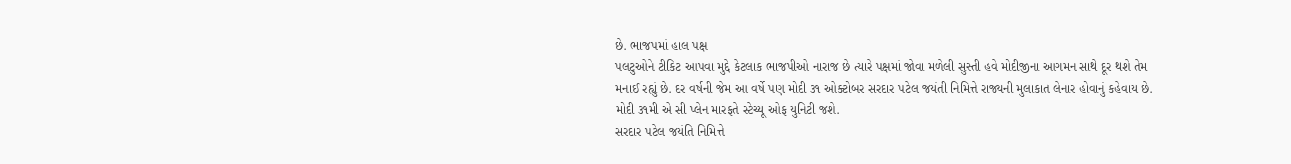છે. ભાજપમાં હાલ પક્ષ
પલટુઓને ટીકિટ આપવા મુદ્દે કેટલાક ભાજપીઓ નારાજ છે ત્યારે પક્ષમાં જોવા મળેલી સુસ્તી હવે મોદીજીના આગમન સાથે દૂર થશે તેમ મનાઈ રહ્યું છે. દર વર્ષની જેમ આ વર્ષે પણ મોદી ૩૧ ઓક્ટોબર સરદાર પટેલ જયંતી નિમિત્તે રાજ્યની મુલાકાત લેનાર હોવાનું કહેવાય છે. મોદી ૩૧મી એ સી પ્લેન મારફતે સ્ટેચ્યૂ ઓફ યુનિટી જશે.
સરદાર પટેલ જયંતિ નિમિત્તે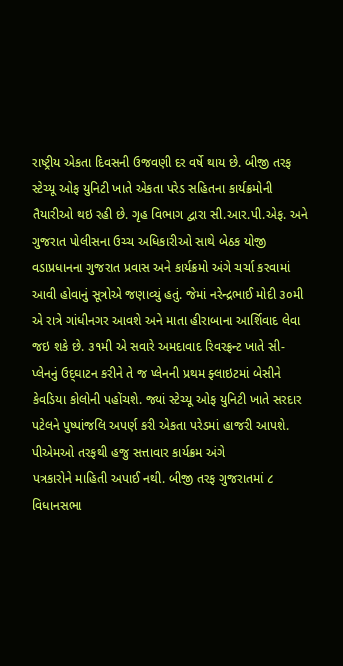રાષ્ટ્રીય એકતા દિવસની ઉજવણી દર વર્ષે થાય છે. બીજી તરફ સ્ટેચ્યૂ ઓફ યુનિટી ખાતે એકતા પરેડ સહિતના કાર્યક્રમોની તૈયારીઓ થઇ રહી છે. ગૃહ વિભાગ દ્વારા સી.આર.પી.એફ. અને ગુજરાત પોલીસના ઉચ્ચ અધિકારીઓ સાથે બેઠક યોજી વડાપ્રધાનના ગુજરાત પ્રવાસ અને કાર્યક્રમો અંગે ચર્ચા કરવામાં આવી હોવાનું સૂત્રોએ જણાવ્યું હતું. જેમાં નરેન્દ્રભાઈ મોદી ૩૦મી એ રાત્રે ગાંધીનગર આવશે અને માતા હીરાબાના આર્શિવાદ લેવા જઇ શકે છે. ૩૧મી એ સવારે અમદાવાદ રિવરફ્રન્ટ ખાતે સી-પ્લેનનું ઉદ્‌ઘાટન કરીને તે જ પ્લેનની પ્રથમ ફ્લાઇટમાં બેસીને કેવડિયા કોલોની પહોંચશે. જ્યાં સ્ટેચ્યૂ ઓફ યુનિટી ખાતે સરદાર પટેલને પુષ્પાંજલિ અપર્ણ કરી એકતા પરેડમાં હાજરી આપશે. પીએમઓ તરફથી હજુ સત્તાવાર કાર્યક્રમ અંગે
પત્રકારોને માહિતી અપાઈ નથી. બીજી તરફ ગુજરાતમાં ૮ વિધાનસભા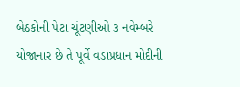બેઠકોની પેટા ચૂંટણીઓ ૩ નવેમ્બરે યોજાનાર છે તે પૂર્વે વડાપ્રધાન મોદીની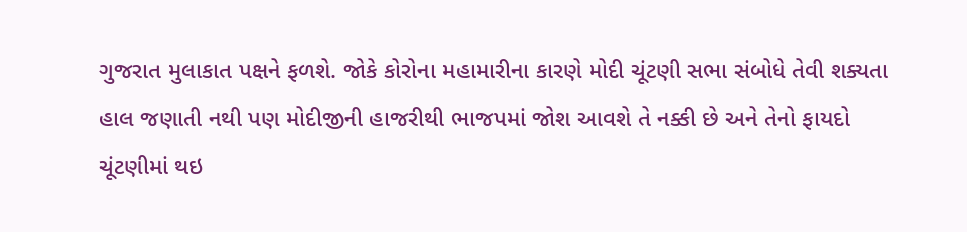ગુજરાત મુલાકાત પક્ષને ફળશે. જોકે કોરોના મહામારીના કારણે મોદી ચૂંટણી સભા સંબોધે તેવી શક્યતા હાલ જણાતી નથી પણ મોદીજીની હાજરીથી ભાજપમાં જોશ આવશે તે નક્કી છે અને તેનો ફાયદો ચૂંટણીમાં થઇ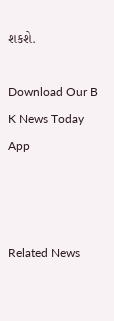શકશે.

Download Our B K News Today App



Related News